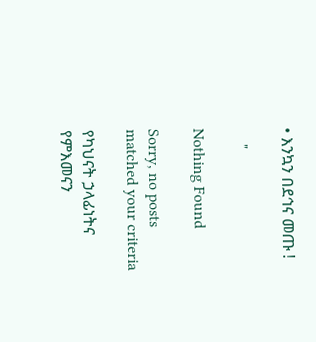• እንኳን በደኅና መጡ !

    "

Nothing Found

Sorry, no posts matched your criteria

የካህናት ኃላፊነትና የምእመናን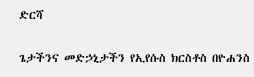ድርሻ

ጌታችንና መድኃኒታችን የኢየሱስ ክርስቶስ በዮሐንስ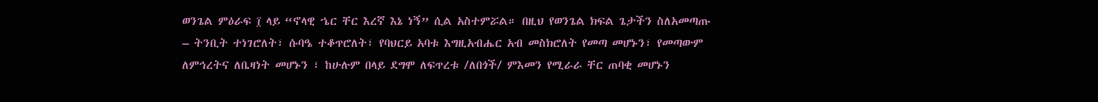ወንጌል ምዕራፍ ፲ ላይ “ኖላዊ ኄር ቸር እረኛ እኔ ነኝ” ሲል አስተምሯል። በዚህ የወንጌል ክፍል ጌታችን ስለአመጣጡ – ትንቢት ተነገሮለት፣ ሱባዔ ተቆጥሮለት፣ የባህርይ አባቱ እግዚአብሔር አብ መስክሮለት የመጣ መሆኑን፣ የመጣውም ለምኅረትና ለቤዛነት መሆኑን ፣ ከሁሉም በላይ ደግሞ ለፍጥረቱ /ለበጎች/ ምእመን የሚራራ ቸር ጠባቂ መሆኑን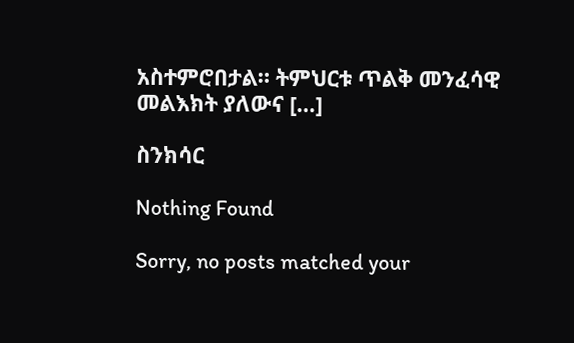አስተምሮበታል። ትምህርቱ ጥልቅ መንፈሳዊ መልእክት ያለውና […]

ስንክሳር

Nothing Found

Sorry, no posts matched your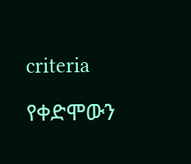criteria

የቀድሞውን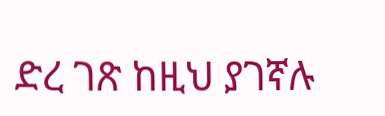ድረ ገጽ ከዚህ ያገኛሉ